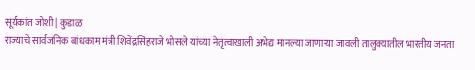सूर्यकांत जोशी | कुडाळ
राज्याचे सार्वजनिक बांधकाम मंत्री शिवेंद्रसिंहराजे भोसले यांच्या नेतृत्वाखाली अभेद्य मानल्या जाणाऱ्या जावली तालुक्यातील भारतीय जनता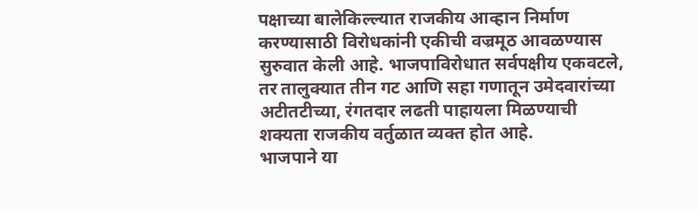पक्षाच्या बालेकिल्ल्यात राजकीय आव्हान निर्माण करण्यासाठी विरोधकांनी एकीची वज्रमूठ आवळण्यास सुरुवात केली आहे. भाजपाविरोधात सर्वपक्षीय एकवटले, तर तालुक्यात तीन गट आणि सहा गणातून उमेदवारांच्या अटीतटीच्या, रंगतदार लढती पाहायला मिळण्याची शक्यता राजकीय वर्तुळात व्यक्त होत आहे.
भाजपाने या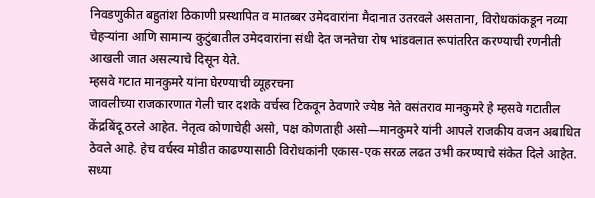निवडणुकीत बहुतांश ठिकाणी प्रस्थापित व मातब्बर उमेदवारांना मैदानात उतरवले असताना, विरोधकांकडून नव्या चेहऱ्यांना आणि सामान्य कुटुंबातील उमेदवारांना संधी देत जनतेचा रोष भांडवलात रूपांतरित करण्याची रणनीती आखली जात असल्याचे दिसून येते.
म्हसवे गटात मानकुमरे यांना घेरण्याची व्यूहरचना
जावलीच्या राजकारणात गेली चार दशके वर्चस्व टिकवून ठेवणारे ज्येष्ठ नेते वसंतराव मानकुमरे हे म्हसवे गटातील केंद्रबिंदू ठरले आहेत. नेतृत्व कोणाचेही असो, पक्ष कोणताही असो—मानकुमरे यांनी आपले राजकीय वजन अबाधित ठेवले आहे. हेच वर्चस्व मोडीत काढण्यासाठी विरोधकांनी एकास-एक सरळ लढत उभी करण्याचे संकेत दिले आहेत.
सध्या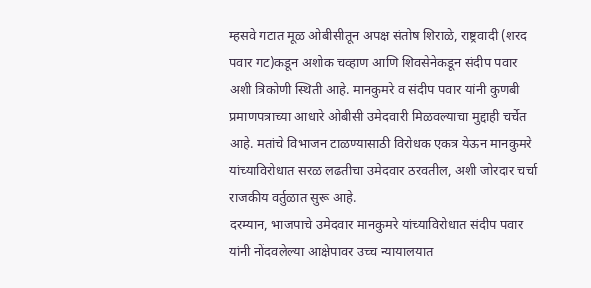म्हसवे गटात मूळ ओबीसीतून अपक्ष संतोष शिराळे, राष्ट्रवादी (शरद पवार गट)कडून अशोक चव्हाण आणि शिवसेनेकडून संदीप पवार अशी त्रिकोणी स्थिती आहे. मानकुमरे व संदीप पवार यांनी कुणबी प्रमाणपत्राच्या आधारे ओबीसी उमेदवारी मिळवल्याचा मुद्दाही चर्चेत आहे. मतांचे विभाजन टाळण्यासाठी विरोधक एकत्र येऊन मानकुमरे यांच्याविरोधात सरळ लढतीचा उमेदवार ठरवतील, अशी जोरदार चर्चा राजकीय वर्तुळात सुरू आहे.
दरम्यान, भाजपाचे उमेदवार मानकुमरे यांच्याविरोधात संदीप पवार यांनी नोंदवलेल्या आक्षेपावर उच्च न्यायालयात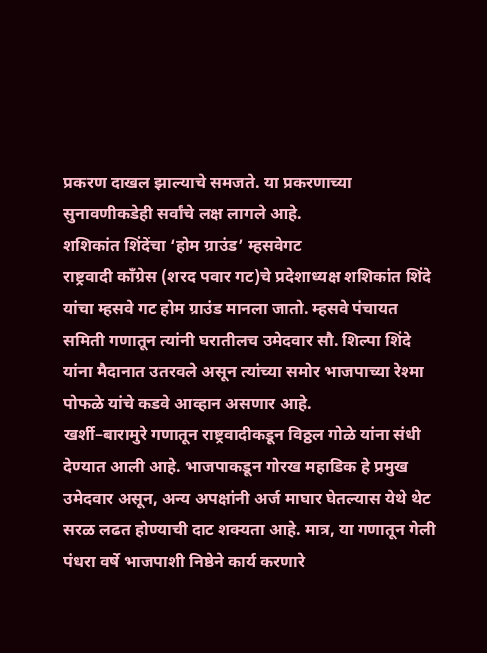प्रकरण दाखल झाल्याचे समजते. या प्रकरणाच्या सुनावणीकडेही सर्वांचे लक्ष लागले आहे.
शशिकांत शिंदेंचा ‘होम ग्राउंड’ म्हसवेगट
राष्ट्रवादी काँग्रेस (शरद पवार गट)चे प्रदेशाध्यक्ष शशिकांत शिंदे यांचा म्हसवे गट होम ग्राउंड मानला जातो. म्हसवे पंचायत समिती गणातून त्यांनी घरातीलच उमेदवार सौ. शिल्पा शिंदे यांना मैदानात उतरवले असून त्यांच्या समोर भाजपाच्या रेश्मा पोफळे यांचे कडवे आव्हान असणार आहे.
खर्शी–बारामुरे गणातून राष्ट्रवादीकडून विठ्ठल गोळे यांना संधी देण्यात आली आहे. भाजपाकडून गोरख महाडिक हे प्रमुख उमेदवार असून, अन्य अपक्षांनी अर्ज माघार घेतल्यास येथे थेट सरळ लढत होण्याची दाट शक्यता आहे. मात्र, या गणातून गेली पंधरा वर्षे भाजपाशी निष्ठेने कार्य करणारे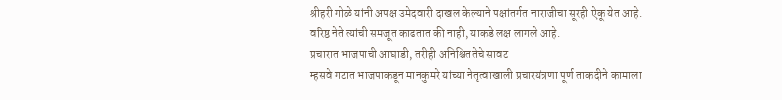श्रीहरी गोळे यांनी अपक्ष उमेदवारी दाखल केल्याने पक्षांतर्गत नाराजीचा सूरही ऐकू येत आहे. वरिष्ठ नेते त्यांची समजूत काढतात की नाही, याकडे लक्ष लागले आहे.
प्रचारात भाजपाची आघाडी, तरीही अनिश्चिततेचे सावट
म्हसवे गटात भाजपाकडून मानकुमरे यांच्या नेतृत्वाखाली प्रचारयंत्रणा पूर्ण ताकदीने कामाला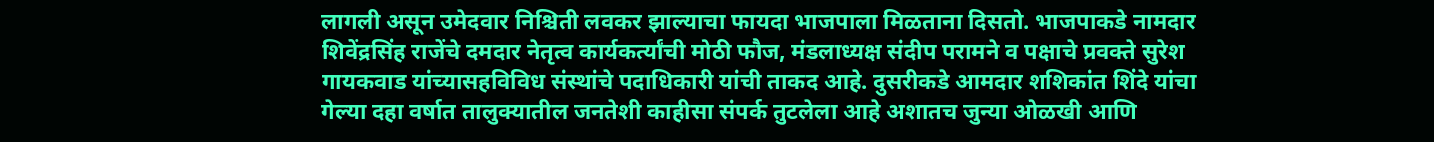लागली असून उमेदवार निश्चिती लवकर झाल्याचा फायदा भाजपाला मिळताना दिसतो. भाजपाकडे नामदार शिवेंद्रसिंह राजेंचे दमदार नेतृत्व कार्यकर्त्यांची मोठी फौज, मंडलाध्यक्ष संदीप परामने व पक्षाचे प्रवक्ते सुरेश गायकवाड यांच्यासहविविध संस्थांचे पदाधिकारी यांची ताकद आहे. दुसरीकडे आमदार शशिकांत शिंदे यांचा गेल्या दहा वर्षात तालुक्यातील जनतेशी काहीसा संपर्क तुटलेला आहे अशातच जुन्या ओळखी आणि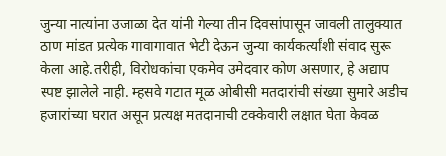जुन्या नात्यांना उजाळा देत यांनी गेल्या तीन दिवसांपासून जावली तालुक्यात ठाण मांडत प्रत्येक गावागावात भेटी देऊन जुन्या कार्यकर्त्यांशी संवाद सुरू केला आहे.तरीही, विरोधकांचा एकमेव उमेदवार कोण असणार, हे अद्याप स्पष्ट झालेले नाही. म्हसवे गटात मूळ ओबीसी मतदारांची संख्या सुमारे अडीच हजारांच्या घरात असून प्रत्यक्ष मतदानाची टक्केवारी लक्षात घेता केवळ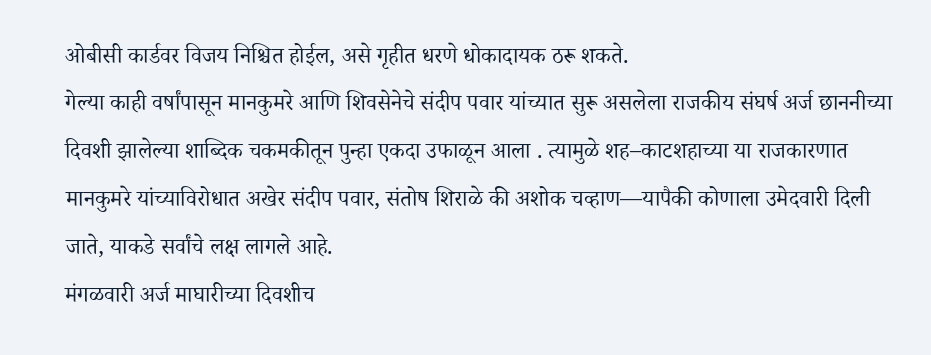ओबीसी कार्डवर विजय निश्चित होईल, असे गृहीत धरणे धोकादायक ठरू शकते.
गेल्या काही वर्षांपासून मानकुमरे आणि शिवसेनेचे संदीप पवार यांच्यात सुरू असलेला राजकीय संघर्ष अर्ज छाननीच्या दिवशी झालेल्या शाब्दिक चकमकीतून पुन्हा एकदा उफाळून आला . त्यामुळे शह–काटशहाच्या या राजकारणात मानकुमरे यांच्याविरोधात अखेर संदीप पवार, संतोष शिराळे की अशोक चव्हाण—यापैकी कोणाला उमेदवारी दिली जाते, याकडे सर्वांचे लक्ष लागले आहे.
मंगळवारी अर्ज माघारीच्या दिवशीच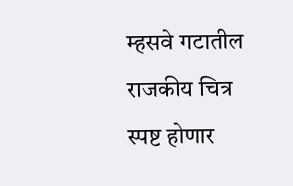म्हसवे गटातील राजकीय चित्र स्पष्ट होणार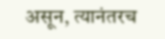असून, त्यानंतरच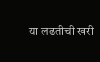या लढतीची खरी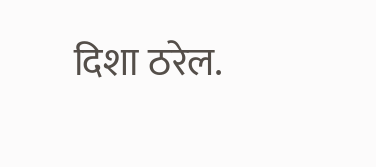दिशा ठरेल.